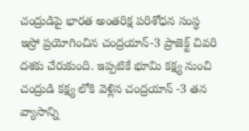చంద్రుడిపై భారత అంతరిక్ష పరిశోధన సంస్ధ ఇస్రో ప్రయోగించిన చంద్రయాన్-3 ప్రాజెక్ట్ చివరి దశకు చేరుకుంది. ఇప్పటికే భూమి కక్ష్య నుంచి చంద్రుడి కక్ష్య లోకి వెళ్లిన చంద్రయాన్ -3 తన వ్యాసాన్ని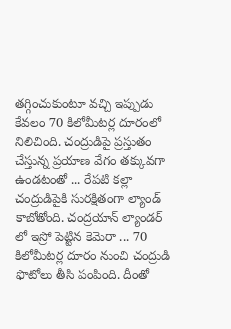తగ్గించుకుంటూ వచ్చి ఇప్పుడు కేవలం 70 కిలోమీటర్ల దూరంలో నిలిచింది. చంద్రుడిపై ప్రస్తుతం చేస్తున్న ప్రయాణ వేగం తక్కువగా ఉండటంతో ... రేపటి కల్లా చంద్రుడిపైకి సురక్షితంగా ల్యాండ్ కాబోతోంది. చంద్రయాన్ ల్యాండర్ లో ఇస్రో పెట్టిన కెమెరా ... 70 కిలోమీటర్ల దూరం నుంచి చంద్రుడి ఫొటోలు తీసి పంపింది. దీంతో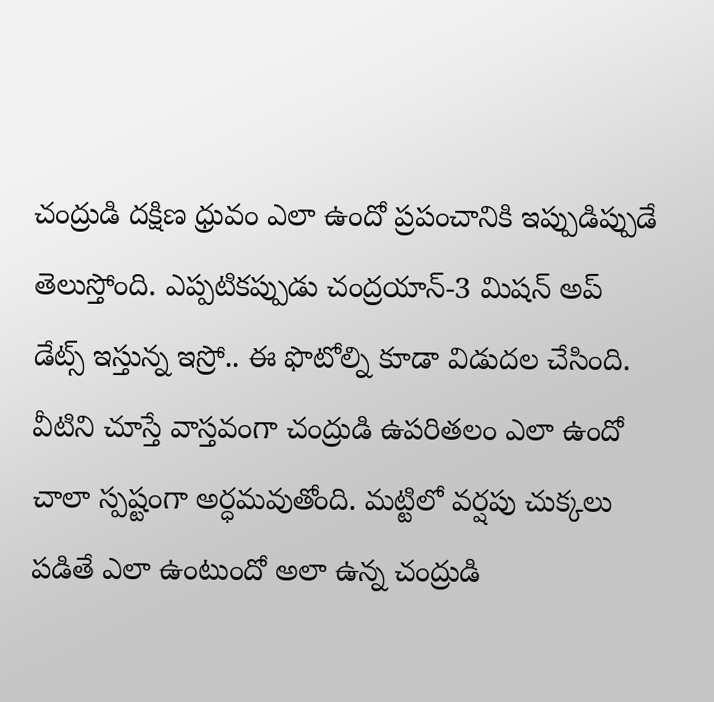చంద్రుడి దక్షిణ ధ్రువం ఎలా ఉందో ప్రపంచానికి ఇప్పుడిప్పుడే తెలుస్తోంది. ఎప్పటికప్పుడు చంద్రయాన్-3 మిషన్ అప్ డేట్స్ ఇస్తున్న ఇస్రో.. ఈ ఫొటోల్ని కూడా విడుదల చేసింది. వీటిని చూస్తే వాస్తవంగా చంద్రుడి ఉపరితలం ఎలా ఉందో చాలా స్పష్టంగా అర్ధమవుతోంది. మట్టిలో వర్షపు చుక్కలు పడితే ఎలా ఉంటుందో అలా ఉన్న చంద్రుడి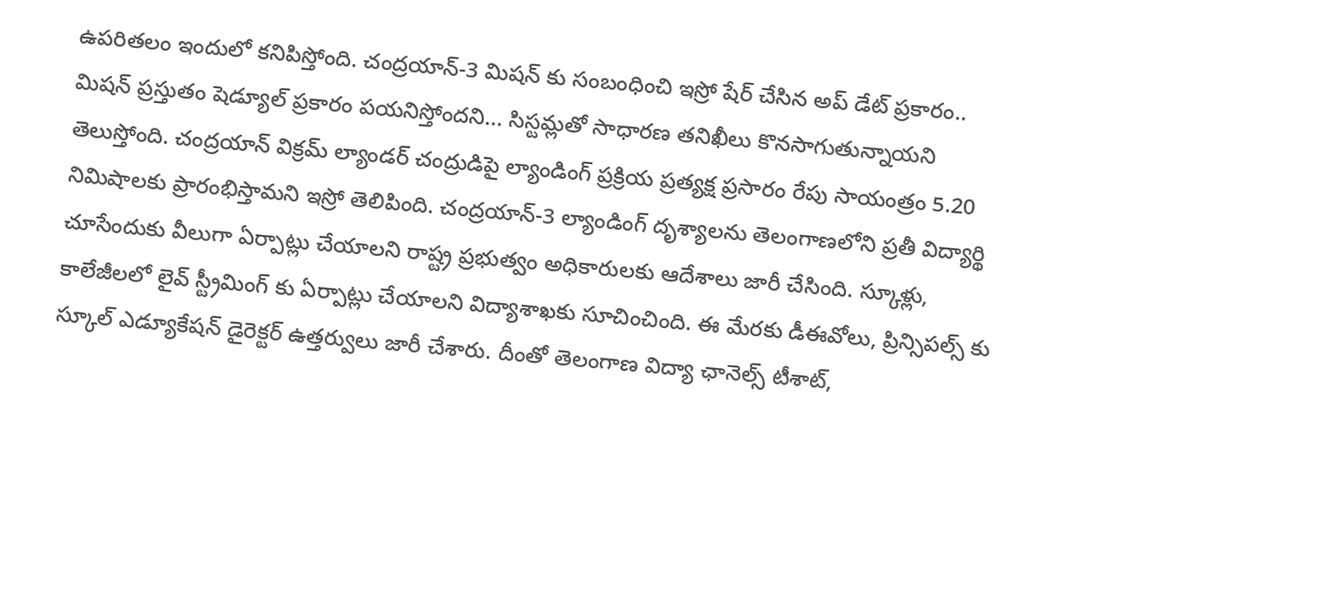ఉపరితలం ఇందులో కనిపిస్తోంది. చంద్రయాన్-3 మిషన్ కు సంబంధించి ఇస్రో షేర్ చేసిన అప్ డేట్ ప్రకారం.. మిషన్ ప్రస్తుతం షెడ్యూల్ ప్రకారం పయనిస్తోందని... సిస్టమ్లతో సాధారణ తనిఖీలు కొనసాగుతున్నాయని తెలుస్తోంది. చంద్రయాన్ విక్రమ్ ల్యాండర్ చంద్రుడిపై ల్యాండింగ్ ప్రక్రియ ప్రత్యక్ష ప్రసారం రేపు సాయంత్రం 5.20 నిమిషాలకు ప్రారంభిస్తామని ఇస్రో తెలిపింది. చంద్రయాన్-3 ల్యాండింగ్ దృశ్యాలను తెలంగాణలోని ప్రతీ విద్యార్థి చూసేందుకు వీలుగా ఏర్పాట్లు చేయాలని రాష్ట్ర ప్రభుత్వం అధికారులకు ఆదేశాలు జారీ చేసింది. స్కూళ్లు, కాలేజీలలో లైవ్ స్ట్రీమింగ్ కు ఏర్పాట్లు చేయాలని విద్యాశాఖకు సూచించింది. ఈ మేరకు డీఈవోలు, ప్రిన్సిపల్స్ కు స్కూల్ ఎడ్యూకేషన్ డైరెక్టర్ ఉత్తర్వులు జారీ చేశారు. దీంతో తెలంగాణ విద్యా ఛానెల్స్ టీశాట్,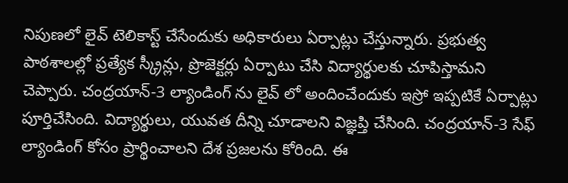నిపుణలో లైవ్ టెలికాస్ట్ చేసేందుకు అధికారులు ఏర్పాట్లు చేస్తున్నారు. ప్రభుత్వ పాఠశాలల్లో ప్రత్యేక స్క్రీన్లు, ప్రొజెక్టర్లు ఏర్పాటు చేసి విద్యార్థులకు చూపిస్తామని చెప్పారు. చంద్రయాన్-3 ల్యాండింగ్ ను లైవ్ లో అందించేందుకు ఇస్రో ఇప్పటికే ఏర్పాట్లు పూర్తిచేసింది. విద్యార్థులు, యువత దీన్ని చూడాలని విజ్ఞప్తి చేసింది. చంద్రయాన్-3 సేఫ్ ల్యాండింగ్ కోసం ప్రార్థించాలని దేశ ప్రజలను కోరింది. ఈ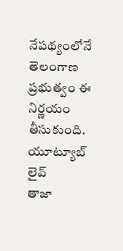నేపథ్యంలోనే తెలంగాణ ప్రభుత్వం ఈ నిర్ణయం తీసుకుంది.
యూట్యూబ్ లైవ్
తాజా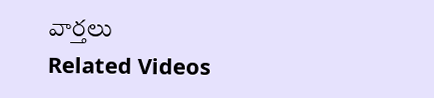వార్తలు
Related Videos